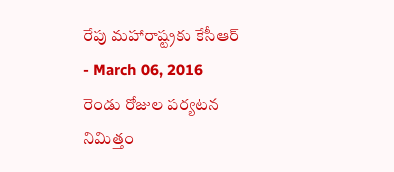రేపు మహారాష్ట్రకు కేసీఆర్
- March 06, 2016
రెండు రోజుల పర్యటన నిమిత్తం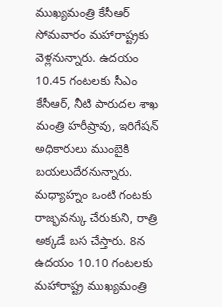ముఖ్యమంత్రి కేసీఆర్ సోమవారం మహారాష్ట్రకు వెళ్లనున్నారు. ఉదయం 10.45 గంటలకు సీఎం కేసీఆర్, నీటి పారుదల శాఖ మంత్రి హరీష్రావు, ఇరిగేషన్ అధికారులు ముంబైకి బయలుదేరనున్నారు. మధ్యాహ్నం ఒంటి గంటకు రాజ్భవన్కు చేరుకుని, రాత్రి అక్కడే బస చేస్తారు. 8న ఉదయం 10.10 గంటలకు మహారాష్ట్ర ముఖ్యమంత్రి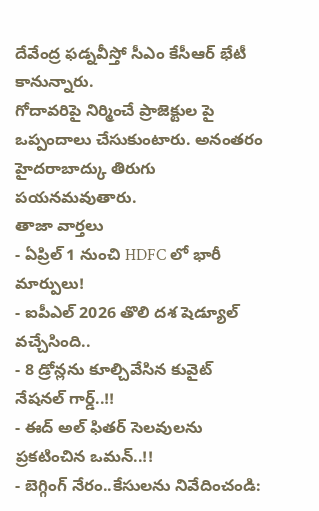దేవేంద్ర ఫడ్నవీస్తో సీఎం కేసీఆర్ భేటీ కానున్నారు.
గోదావరిపై నిర్మించే ప్రాజెక్టుల పై ఒప్పందాలు చేసుకుంటారు. అనంతరం హైదరాబాద్కు తిరుగు పయనమవుతారు.
తాజా వార్తలు
- ఏప్రిల్ 1 నుంచి HDFC లో భారీ మార్పులు!
- ఐపీఎల్ 2026 తొలి దశ షెడ్యూల్ వచ్చేసింది..
- 8 డ్రోన్లను కూల్చివేసిన కువైట్ నేషనల్ గార్డ్..!!
- ఈద్ అల్ ఫితర్ సెలవులను ప్రకటించిన ఒమన్..!!
- బెగ్గింగ్ నేరం..కేసులను నివేదించండి: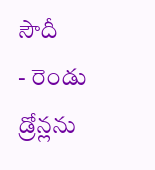సౌదీ
- రెండు డ్రోన్లను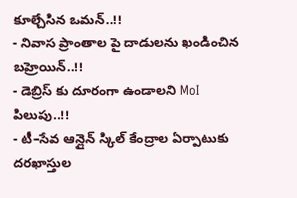కూల్చేసిన ఒమన్..!!
- నివాస ప్రాంతాల పై దాడులను ఖండించిన బహ్రెయిన్..!!
- డెబ్రిస్ కు దూరంగా ఉండాలని MoI పిలుపు..!!
- టీ–సేవ ఆన్లైన్ స్కిల్ కేంద్రాల ఏర్పాటుకు దరఖాస్తుల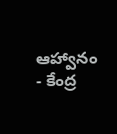ఆహ్వానం
- కేంద్ర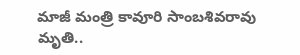మాజీ మంత్రి కావూరి సాంబశివరావు మృతి..